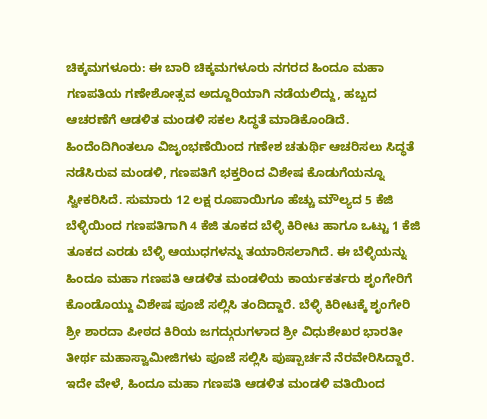ಚಿಕ್ಕಮಗಳೂರು: ಈ ಬಾರಿ ಚಿಕ್ಕಮಗಳೂರು ನಗರದ ಹಿಂದೂ ಮಹಾ ಗಣಪತಿಯ ಗಣೇಶೋತ್ಸವ ಅದ್ದೂರಿಯಾಗಿ ನಡೆಯಲಿದ್ದು, ಹಬ್ಬದ ಆಚರಣೆಗೆ ಆಡಳಿತ ಮಂಡಳಿ ಸಕಲ ಸಿದ್ಧತೆ ಮಾಡಿಕೊಂಡಿದೆ. ಹಿಂದೆಂದಿಗಿಂತಲೂ ವಿಜೃಂಭಣೆಯಿಂದ ಗಣೇಶ ಚತುರ್ಥಿ ಆಚರಿಸಲು ಸಿದ್ಧತೆ ನಡೆಸಿರುವ ಮಂಡಳಿ, ಗಣಪತಿಗೆ ಭಕ್ತರಿಂದ ವಿಶೇಷ ಕೊಡುಗೆಯನ್ನೂ ಸ್ವೀಕರಿಸಿದೆ. ಸುಮಾರು 12 ಲಕ್ಷ ರೂಪಾಯಿಗೂ ಹೆಚ್ಚು ಮೌಲ್ಯದ 5 ಕೆಜಿ ಬೆಳ್ಳಿಯಿಂದ ಗಣಪತಿಗಾಗಿ 4 ಕೆಜಿ ತೂಕದ ಬೆಳ್ಳಿ ಕಿರೀಟ ಹಾಗೂ ಒಟ್ಟು 1 ಕೆಜಿ ತೂಕದ ಎರಡು ಬೆಳ್ಳಿ ಆಯುಧಗಳನ್ನು ತಯಾರಿಸಲಾಗಿದೆ. ಈ ಬೆಳ್ಳಿಯನ್ನು ಹಿಂದೂ ಮಹಾ ಗಣಪತಿ ಆಡಳಿತ ಮಂಡಳಿಯ ಕಾರ್ಯಕರ್ತರು ಶೃಂಗೇರಿಗೆ ಕೊಂಡೊಯ್ದು ವಿಶೇಷ ಪೂಜೆ ಸಲ್ಲಿಸಿ ತಂದಿದ್ದಾರೆ. ಬೆಳ್ಳಿ ಕಿರೀಟಕ್ಕೆ ಶೃಂಗೇರಿ ಶ್ರೀ ಶಾರದಾ ಪೀಠದ ಕಿರಿಯ ಜಗದ್ಗುರುಗಳಾದ ಶ್ರೀ ವಿಧುಶೇಖರ ಭಾರತೀ ತೀರ್ಥ ಮಹಾಸ್ವಾಮೀಜಿಗಳು ಪೂಜೆ ಸಲ್ಲಿಸಿ ಪುಷ್ಪಾರ್ಚನೆ ನೆರವೇರಿಸಿದ್ದಾರೆ. ಇದೇ ವೇಳೆ, ಹಿಂದೂ ಮಹಾ ಗಣಪತಿ ಆಡಳಿತ ಮಂಡಳಿ ವತಿಯಿಂದ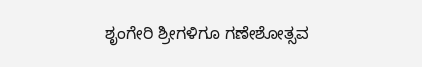ಶೃಂಗೇರಿ ಶ್ರೀಗಳಿಗೂ ಗಣೇಶೋತ್ಸವ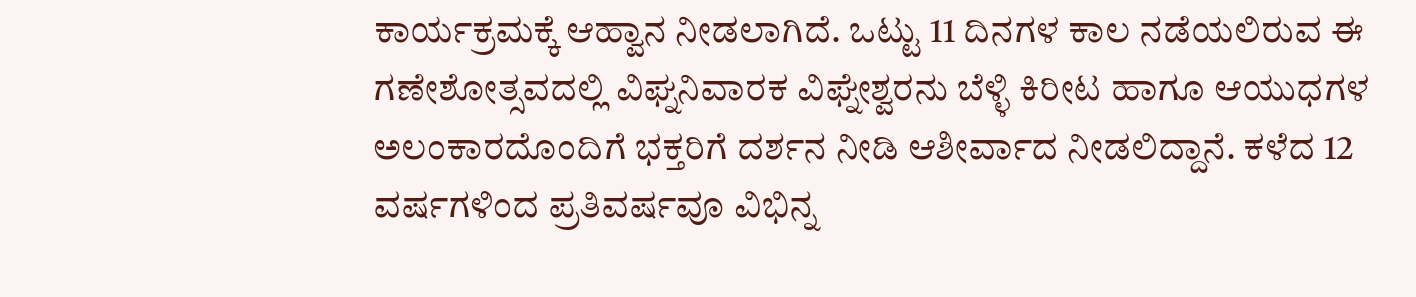ಕಾರ್ಯಕ್ರಮಕ್ಕೆ ಆಹ್ವಾನ ನೀಡಲಾಗಿದೆ. ಒಟ್ಟು 11 ದಿನಗಳ ಕಾಲ ನಡೆಯಲಿರುವ ಈ ಗಣೇಶೋತ್ಸವದಲ್ಲಿ ವಿಘ್ನನಿವಾರಕ ವಿಘ್ನೇಶ್ವರನು ಬೆಳ್ಳಿ ಕಿರೀಟ ಹಾಗೂ ಆಯುಧಗಳ ಅಲಂಕಾರದೊಂದಿಗೆ ಭಕ್ತರಿಗೆ ದರ್ಶನ ನೀಡಿ ಆಶೀರ್ವಾದ ನೀಡಲಿದ್ದಾನೆ. ಕಳೆದ 12 ವರ್ಷಗಳಿಂದ ಪ್ರತಿವರ್ಷವೂ ವಿಭಿನ್ನ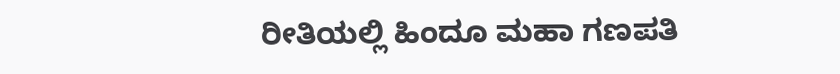ರೀತಿಯಲ್ಲಿ ಹಿಂದೂ ಮಹಾ ಗಣಪತಿ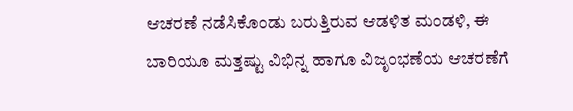ಆಚರಣೆ ನಡೆಸಿಕೊಂಡು ಬರುತ್ತಿರುವ ಆಡಳಿತ ಮಂಡಳಿ, ಈ ಬಾರಿಯೂ ಮತ್ತಷ್ಟು ವಿಭಿನ್ನ ಹಾಗೂ ವಿಜೃಂಭಣೆಯ ಆಚರಣೆಗೆ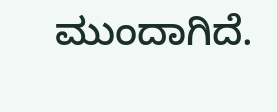ಮುಂದಾಗಿದೆ.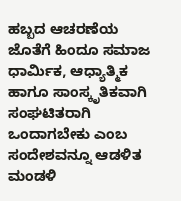ಹಬ್ಬದ ಆಚರಣೆಯ ಜೊತೆಗೆ ಹಿಂದೂ ಸಮಾಜ ಧಾರ್ಮಿಕ, ಆಧ್ಯಾತ್ಮಿಕ ಹಾಗೂ ಸಾಂಸ್ಕೃತಿಕವಾಗಿ ಸಂಘಟಿತರಾಗಿ ಒಂದಾಗಬೇಕು ಎಂಬ ಸಂದೇಶವನ್ನೂ ಆಡಳಿತ ಮಂಡಳಿ